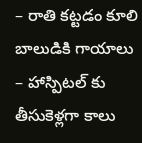– రాతి కట్టడం కూలి బాలుడికి గాయాలు
– హాస్పిటల్ కు తీసుకెళ్లగా కాలు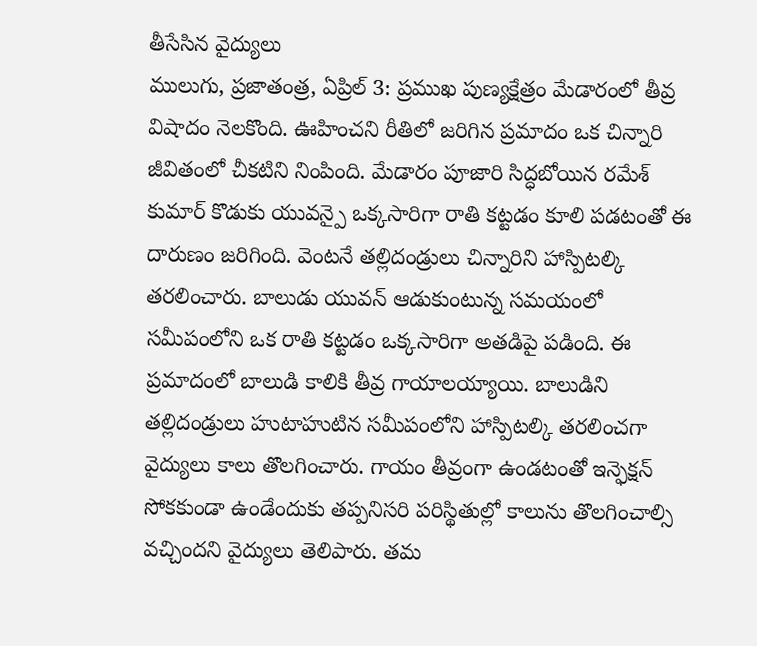తీసేసిన వైద్యులు
ములుగు, ప్రజాతంత్ర, ఏప్రిల్ 3: ప్రముఖ పుణ్యక్షేత్రం మేడారంలో తీవ్ర విషాదం నెలకొంది. ఊహించని రీతిలో జరిగిన ప్రమాదం ఒక చిన్నారి జీవితంలో చీకటిని నింపింది. మేడారం పూజారి సిద్ధబోయిన రమేశ్ కుమార్ కొడుకు యువన్పై ఒక్కసారిగా రాతి కట్టడం కూలి పడటంతో ఈ దారుణం జరిగింది. వెంటనే తల్లిదండ్రులు చిన్నారిని హాస్పిటల్కి తరలించారు. బాలుడు యువన్ ఆడుకుంటున్న సమయంలో సమీపంలోని ఒక రాతి కట్టడం ఒక్కసారిగా అతడిపై పడింది. ఈ ప్రమాదంలో బాలుడి కాలికి తీవ్ర గాయాలయ్యాయి. బాలుడిని తల్లిదండ్రులు హుటాహుటిన సమీపంలోని హాస్పిటల్కి తరలించగా వైద్యులు కాలు తొలగించారు. గాయం తీవ్రంగా ఉండటంతో ఇన్ఫెక్షన్ సోకకుండా ఉండేందుకు తప్పనిసరి పరిస్థితుల్లో కాలును తొలగించాల్సి వచ్చిందని వైద్యులు తెలిపారు. తమ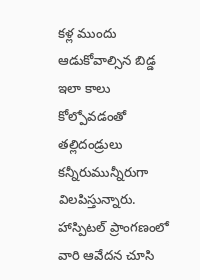కళ్ల ముందు ఆడుకోవాల్సిన బిడ్డ ఇలా కాలు కోల్పోవడంతో తల్లిదండ్రులు కన్నీరుమున్నీరుగా విలపిస్తున్నారు. హాస్పిటల్ ప్రాంగణంలో వారి ఆవేదన చూసి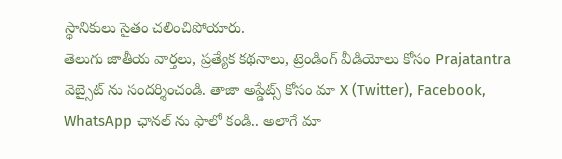స్థానికులు సైతం చలించిపోయారు.
తెలుగు జాతీయ వార్తలు, ప్రత్యేక కథనాలు, ట్రెండింగ్ వీడియోలు కోసం Prajatantra వెబ్సైట్ ను సందర్శించండి. తాజా అప్డేట్స్ కోసం మా X (Twitter), Facebook, WhatsApp ఛానల్ ను ఫాలో కండి.. అలాగే మా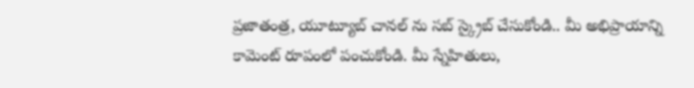ప్రజాతంత్ర, యూట్యూబ్ చానల్ ను సబ్ స్క్రైబ్ చేసుకోండి.. మీ అభిప్రాయాన్ని కామెంట్ రూపంలో పంచుకోండి. మీ స్నేహితులు,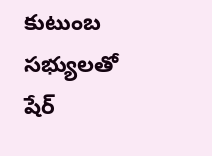కుటుంబ సభ్యులతో షేర్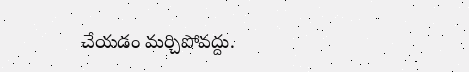చేయడం మర్చిపోవద్దు.